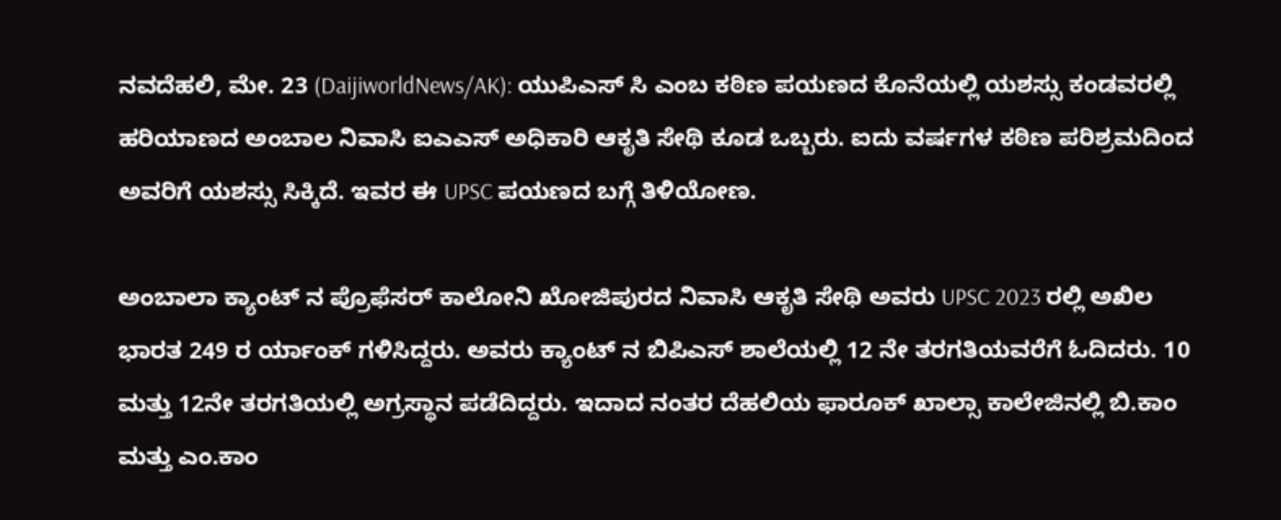ನವದೆಹಲಿ, ಮೇ. 23 (DaijiworldNews/AK): ಯುಪಿಎಸ್ ಸಿ ಎಂಬ ಕಠಿಣ ಪಯಣದ ಕೊನೆಯಲ್ಲಿ ಯಶಸ್ಸು ಕಂಡವರಲ್ಲಿ ಹರಿಯಾಣದ ಅಂಬಾಲ ನಿವಾಸಿ ಐಎಎಸ್ ಅಧಿಕಾರಿ ಆಕೃತಿ ಸೇಥಿ ಕೂಡ ಒಬ್ಬರು. ಐದು ವರ್ಷಗಳ ಕಠಿಣ ಪರಿಶ್ರಮದಿಂದ ಅವರಿಗೆ ಯಶಸ್ಸು ಸಿಕ್ಕಿದೆ. ಇವರ ಈ UPSC ಪಯಣದ ಬಗ್ಗೆ ತಿಳಿಯೋಣ.

ಅಂಬಾಲಾ ಕ್ಯಾಂಟ್ ನ ಪ್ರೊಫೆಸರ್ ಕಾಲೋನಿ ಖೋಜಿಪುರದ ನಿವಾಸಿ ಆಕೃತಿ ಸೇಥಿ ಅವರು UPSC 2023 ರಲ್ಲಿ ಅಖಿಲ ಭಾರತ 249 ರ ರ್ಯಾಂಕ್ ಗಳಿಸಿದ್ದರು. ಅವರು ಕ್ಯಾಂಟ್ ನ ಬಿಪಿಎಸ್ ಶಾಲೆಯಲ್ಲಿ 12 ನೇ ತರಗತಿಯವರೆಗೆ ಓದಿದರು. 10 ಮತ್ತು 12ನೇ ತರಗತಿಯಲ್ಲಿ ಅಗ್ರಸ್ಥಾನ ಪಡೆದಿದ್ದರು. ಇದಾದ ನಂತರ ದೆಹಲಿಯ ಫಾರೂಕ್ ಖಾಲ್ಸಾ ಕಾಲೇಜಿನಲ್ಲಿ ಬಿ.ಕಾಂ ಮತ್ತು ಎಂ.ಕಾಂ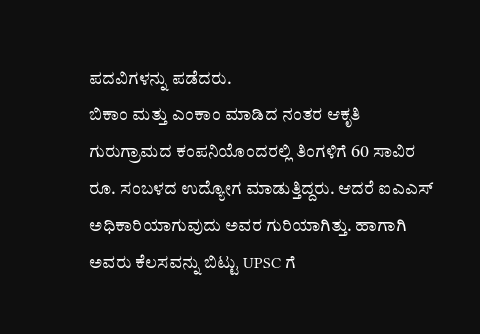ಪದವಿಗಳನ್ನು ಪಡೆದರು.
ಬಿಕಾಂ ಮತ್ತು ಎಂಕಾಂ ಮಾಡಿದ ನಂತರ ಆಕೃತಿ ಗುರುಗ್ರಾಮದ ಕಂಪನಿಯೊಂದರಲ್ಲಿ ತಿಂಗಳಿಗೆ 60 ಸಾವಿರ ರೂ. ಸಂಬಳದ ಉದ್ಯೋಗ ಮಾಡುತ್ತಿದ್ದರು. ಆದರೆ ಐಎಎಸ್ ಅಧಿಕಾರಿಯಾಗುವುದು ಅವರ ಗುರಿಯಾಗಿತ್ತು. ಹಾಗಾಗಿ ಅವರು ಕೆಲಸವನ್ನು ಬಿಟ್ಟು UPSC ಗೆ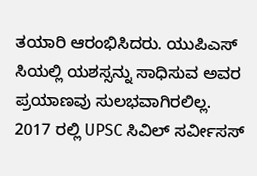ತಯಾರಿ ಆರಂಭಿಸಿದರು. ಯುಪಿಎಸ್ ಸಿಯಲ್ಲಿ ಯಶಸ್ಸನ್ನು ಸಾಧಿಸುವ ಅವರ ಪ್ರಯಾಣವು ಸುಲಭವಾಗಿರಲಿಲ್ಲ.
2017 ರಲ್ಲಿ UPSC ಸಿವಿಲ್ ಸರ್ವೀಸಸ್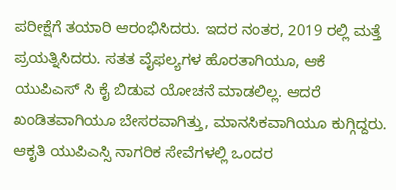ಪರೀಕ್ಷೆಗೆ ತಯಾರಿ ಆರಂಭಿಸಿದರು. ಇದರ ನಂತರ, 2019 ರಲ್ಲಿ ಮತ್ತೆ ಪ್ರಯತ್ನಿಸಿದರು. ಸತತ ವೈಫಲ್ಯಗಳ ಹೊರತಾಗಿಯೂ, ಆಕೆ ಯುಪಿಎಸ್ ಸಿ ಕೈ ಬಿಡುವ ಯೋಚನೆ ಮಾಡಲಿಲ್ಲ. ಆದರೆ ಖಂಡಿತವಾಗಿಯೂ ಬೇಸರವಾಗಿತ್ತು, ಮಾನಸಿಕವಾಗಿಯೂ ಕುಗ್ಗಿದ್ದರು. ಆಕೃತಿ ಯುಪಿಎಸ್ಸಿ ನಾಗರಿಕ ಸೇವೆಗಳಲ್ಲಿ ಒಂದರ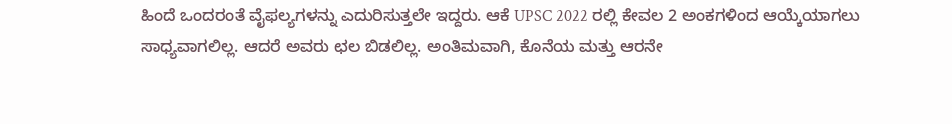ಹಿಂದೆ ಒಂದರಂತೆ ವೈಫಲ್ಯಗಳನ್ನು ಎದುರಿಸುತ್ತಲೇ ಇದ್ದರು. ಆಕೆ UPSC 2022 ರಲ್ಲಿ ಕೇವಲ 2 ಅಂಕಗಳಿಂದ ಆಯ್ಕೆಯಾಗಲು ಸಾಧ್ಯವಾಗಲಿಲ್ಲ. ಆದರೆ ಅವರು ಛಲ ಬಿಡಲಿಲ್ಲ. ಅಂತಿಮವಾಗಿ, ಕೊನೆಯ ಮತ್ತು ಆರನೇ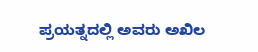ಪ್ರಯತ್ನದಲ್ಲಿ ಅವರು ಅಖಿಲ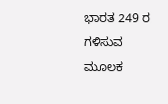ಭಾರತ 249 ರ ಗಳಿಸುವ ಮೂಲಕ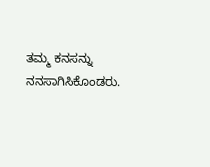ತಮ್ಮ ಕನಸನ್ನು ನನಸಾಗಿಸಿಕೊಂಡರು.